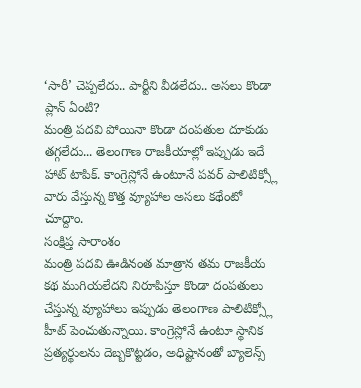‘సారీ’ చెప్పలేదు.. పార్టీని వీడలేదు.. అసలు కొండా ప్లాన్ ఏంటి?
మంత్రి పదవి పోయినా కొండా దంపతుల దూకుడు తగ్గలేదు... తెలంగాణ రాజకీయాల్లో ఇప్పుడు ఇదే హాట్ టాపిక్. కాంగ్రెస్లోనే ఉంటూనే పవర్ పాలిటిక్స్లో వారు వేస్తున్న కొత్త వ్యూహాల అసలు కథేంటో చూద్దాం.
సంక్షిప్త సారాంశం
మంత్రి పదవి ఊడినంత మాత్రాన తమ రాజకీయ కథ ముగియలేదని నిరూపిస్తూ కొండా దంపతులు చేస్తున్న వ్యూహాలు ఇప్పుడు తెలంగాణ పాలిటిక్స్లో హీట్ పెంచుతున్నాయి. కాంగ్రెస్లోనే ఉంటూ స్థానిక ప్రత్యర్థులను దెబ్బకొట్టడం, అధిష్టానంతో బ్యాలెన్స్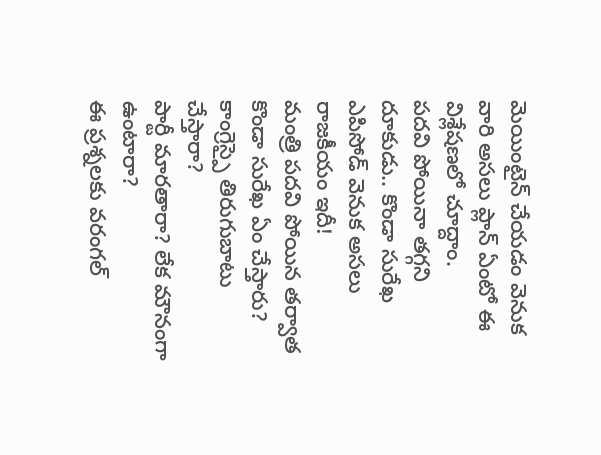మెయింటైన్ చేయడం వెనుక వారి అసలు ప్లాన్ ఏంటో ఈ విశ్లేషణలో చూద్దాం.
పదవి పోయినా తగ్గని దూకుడు.. కొండా సురేఖ ఎపిసోడ్ వెనుక అసలు రాజకీయం ఇదీ!
మంత్రి పదవి పోయిన తర్వాత కొండా సురేఖ ఏం చేస్తారు?
కాంగ్రెస్పై తిరుగుబాటు చేస్తారా?
పార్టీ మారతారా? లేక మౌనంగా ఉంటారా?
ఈ ప్రశ్నలకు వరంగల్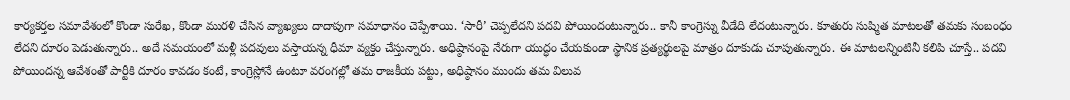కార్యకర్తల సమావేశంలో కొండా సురేఖ, కొండా మురళి చేసిన వ్యాఖ్యలు దాదాపుగా సమాధానం చెప్పేశాయి. ‘సారీ’ చెప్పలేదని పదవి పోయిందంటున్నారు.. కానీ కాంగ్రెస్ను వీడేది లేదంటున్నారు. కూతురు సుష్మిత మాటలతో తమకు సంబంధం లేదని దూరం పెడుతున్నారు.. అదే సమయంలో మళ్లీ పదవులు వస్తాయన్న ధీమా వ్యక్తం చేస్తున్నారు. అధిష్ఠానంపై నేరుగా యుద్ధం చేయకుండా స్థానిక ప్రత్యర్థులపై మాత్రం దూకుడు చూపుతున్నారు. ఈ మాటలన్నింటినీ కలిపి చూస్తే.. పదవి పోయిందన్న ఆవేశంతో పార్టీకి దూరం కావడం కంటే, కాంగ్రెస్లోనే ఉంటూ వరంగల్లో తమ రాజకీయ పట్టు, అధిష్ఠానం ముందు తమ విలువ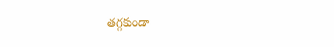తగ్గకుండా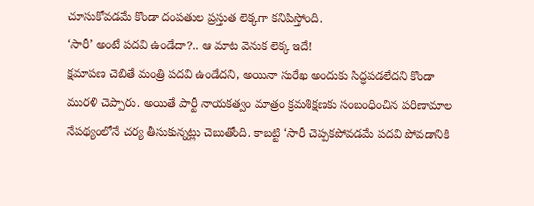చూసుకోవడమే కొండా దంపతుల ప్రస్తుత లెక్కగా కనిపిస్తోంది.
‘సారీ’ అంటే పదవి ఉండేదా?.. ఆ మాట వెనుక లెక్క ఇదే!
క్షమాపణ చెబితే మంత్రి పదవి ఉండేదని, అయినా సురేఖ అందుకు సిద్ధపడలేదని కొండా మురళి చెప్పారు. అయితే పార్టీ నాయకత్వం మాత్రం క్రమశిక్షణకు సంబంధించిన పరిణామాల నేపథ్యంలోనే చర్య తీసుకున్నట్లు చెబుతోంది. కాబట్టి ‘సారీ చెప్పకపోవడమే పదవి పోవడానికి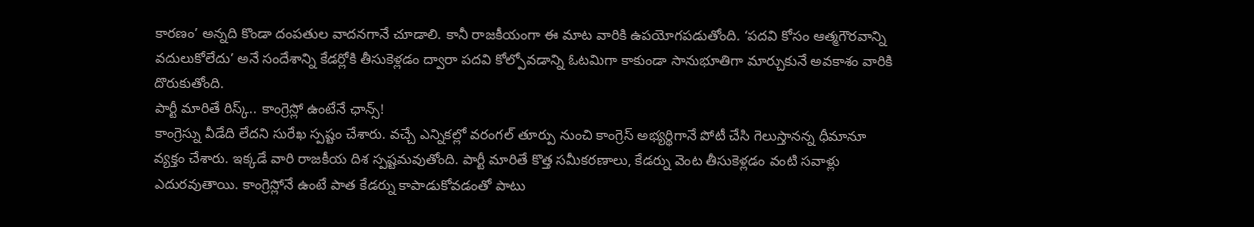కారణం’ అన్నది కొండా దంపతుల వాదనగానే చూడాలి. కానీ రాజకీయంగా ఈ మాట వారికి ఉపయోగపడుతోంది. ‘పదవి కోసం ఆత్మగౌరవాన్ని వదులుకోలేదు’ అనే సందేశాన్ని కేడర్లోకి తీసుకెళ్లడం ద్వారా పదవి కోల్పోవడాన్ని ఓటమిగా కాకుండా సానుభూతిగా మార్చుకునే అవకాశం వారికి దొరుకుతోంది.
పార్టీ మారితే రిస్క్.. కాంగ్రెస్లో ఉంటేనే ఛాన్స్!
కాంగ్రెస్ను వీడేది లేదని సురేఖ స్పష్టం చేశారు. వచ్చే ఎన్నికల్లో వరంగల్ తూర్పు నుంచి కాంగ్రెస్ అభ్యర్థిగానే పోటీ చేసి గెలుస్తానన్న ధీమానూ వ్యక్తం చేశారు. ఇక్కడే వారి రాజకీయ దిశ స్పష్టమవుతోంది. పార్టీ మారితే కొత్త సమీకరణాలు, కేడర్ను వెంట తీసుకెళ్లడం వంటి సవాళ్లు ఎదురవుతాయి. కాంగ్రెస్లోనే ఉంటే పాత కేడర్ను కాపాడుకోవడంతో పాటు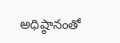అధిష్ఠానంతో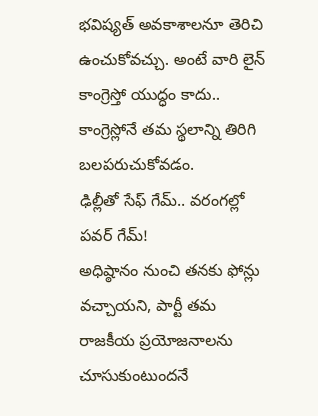భవిష్యత్ అవకాశాలనూ తెరిచి ఉంచుకోవచ్చు. అంటే వారి లైన్ కాంగ్రెస్తో యుద్ధం కాదు.. కాంగ్రెస్లోనే తమ స్థలాన్ని తిరిగి బలపరుచుకోవడం.
ఢిల్లీతో సేఫ్ గేమ్.. వరంగల్లో పవర్ గేమ్!
అధిష్ఠానం నుంచి తనకు ఫోన్లు వచ్చాయని, పార్టీ తమ రాజకీయ ప్రయోజనాలను చూసుకుంటుందనే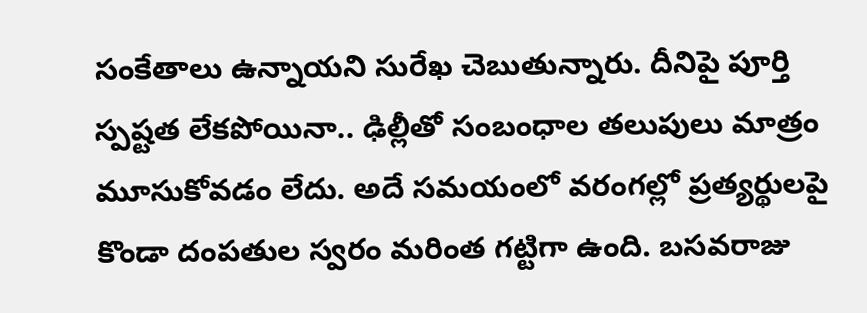సంకేతాలు ఉన్నాయని సురేఖ చెబుతున్నారు. దీనిపై పూర్తి స్పష్టత లేకపోయినా.. ఢిల్లీతో సంబంధాల తలుపులు మాత్రం మూసుకోవడం లేదు. అదే సమయంలో వరంగల్లో ప్రత్యర్థులపై కొండా దంపతుల స్వరం మరింత గట్టిగా ఉంది. బసవరాజు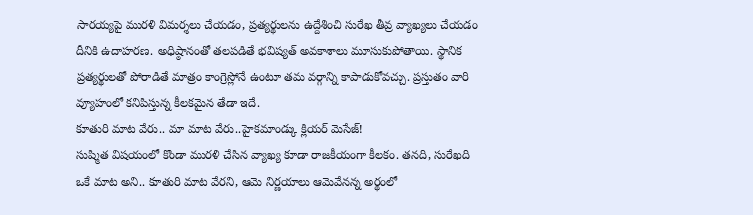సారయ్యపై మురళి విమర్శలు చేయడం, ప్రత్యర్థులను ఉద్దేశించి సురేఖ తీవ్ర వ్యాఖ్యలు చేయడం దీనికి ఉదాహరణ. అధిష్ఠానంతో తలపడితే భవిష్యత్ అవకాశాలు మూసుకుపోతాయి. స్థానిక ప్రత్యర్థులతో పోరాడితే మాత్రం కాంగ్రెస్లోనే ఉంటూ తమ వర్గాన్ని కాపాడుకోవచ్చు. ప్రస్తుతం వారి వ్యూహంలో కనిపిస్తున్న కీలకమైన తేడా ఇదే.
కూతురి మాట వేరు.. మా మాట వేరు..హైకమాండ్కు క్లియర్ మెసేజ్!
సుష్మిత విషయంలో కొండా మురళి చేసిన వ్యాఖ్య కూడా రాజకీయంగా కీలకం. తనది, సురేఖది ఒకే మాట అని.. కూతురి మాట వేరని, ఆమె నిర్ణయాలు ఆమెవేనన్న అర్థంలో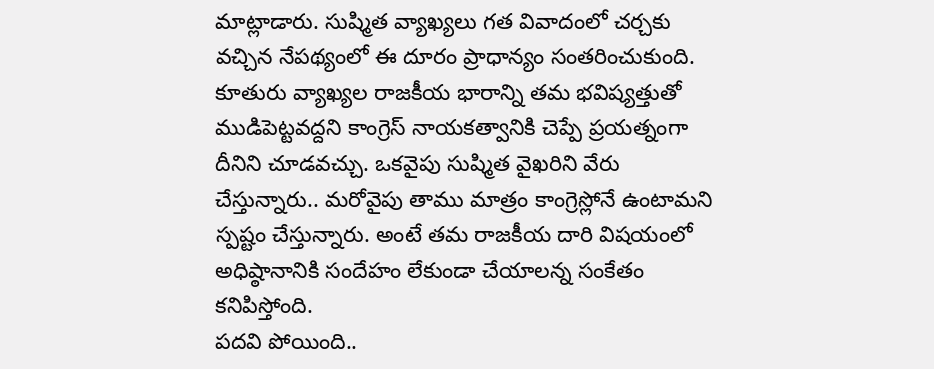మాట్లాడారు. సుష్మిత వ్యాఖ్యలు గత వివాదంలో చర్చకు వచ్చిన నేపథ్యంలో ఈ దూరం ప్రాధాన్యం సంతరించుకుంది. కూతురు వ్యాఖ్యల రాజకీయ భారాన్ని తమ భవిష్యత్తుతో ముడిపెట్టవద్దని కాంగ్రెస్ నాయకత్వానికి చెప్పే ప్రయత్నంగా దీనిని చూడవచ్చు. ఒకవైపు సుష్మిత వైఖరిని వేరు చేస్తున్నారు.. మరోవైపు తాము మాత్రం కాంగ్రెస్లోనే ఉంటామని స్పష్టం చేస్తున్నారు. అంటే తమ రాజకీయ దారి విషయంలో అధిష్ఠానానికి సందేహం లేకుండా చేయాలన్న సంకేతం కనిపిస్తోంది.
పదవి పోయింది..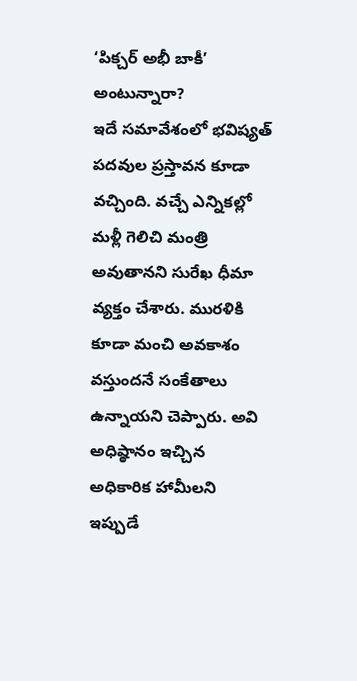‘పిక్చర్ అభీ బాకీ’ అంటున్నారా?
ఇదే సమావేశంలో భవిష్యత్ పదవుల ప్రస్తావన కూడా వచ్చింది. వచ్చే ఎన్నికల్లో మళ్లీ గెలిచి మంత్రి అవుతానని సురేఖ ధీమా వ్యక్తం చేశారు. మురళికి కూడా మంచి అవకాశం వస్తుందనే సంకేతాలు ఉన్నాయని చెప్పారు. అవి అధిష్ఠానం ఇచ్చిన అధికారిక హామీలని ఇప్పుడే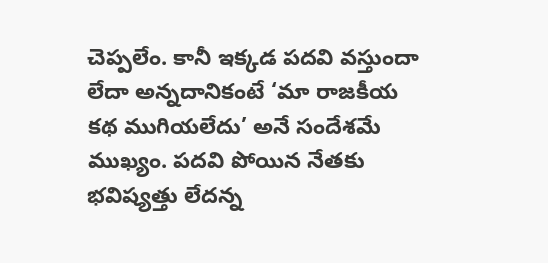చెప్పలేం. కానీ ఇక్కడ పదవి వస్తుందా లేదా అన్నదానికంటే ‘మా రాజకీయ కథ ముగియలేదు’ అనే సందేశమే ముఖ్యం. పదవి పోయిన నేతకు భవిష్యత్తు లేదన్న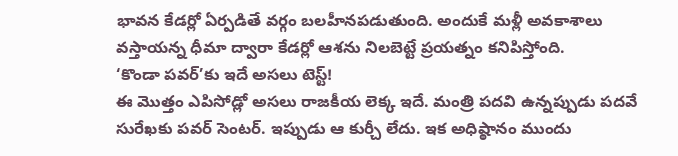భావన కేడర్లో ఏర్పడితే వర్గం బలహీనపడుతుంది. అందుకే మళ్లీ అవకాశాలు వస్తాయన్న ధీమా ద్వారా కేడర్లో ఆశను నిలబెట్టే ప్రయత్నం కనిపిస్తోంది.
‘కొండా పవర్’కు ఇదే అసలు టెస్ట్!
ఈ మొత్తం ఎపిసోడ్లో అసలు రాజకీయ లెక్క ఇదే. మంత్రి పదవి ఉన్నప్పుడు పదవే సురేఖకు పవర్ సెంటర్. ఇప్పుడు ఆ కుర్చీ లేదు. ఇక అధిష్ఠానం ముందు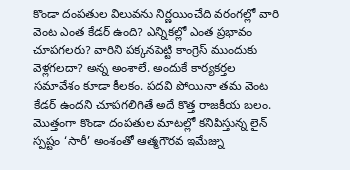కొండా దంపతుల విలువను నిర్ణయించేది వరంగల్లో వారి వెంట ఎంత కేడర్ ఉంది? ఎన్నికల్లో ఎంత ప్రభావం చూపగలరు? వారిని పక్కనపెట్టి కాంగ్రెస్ ముందుకు వెళ్లగలదా? అన్న అంశాలే. అందుకే కార్యకర్తల సమావేశం కూడా కీలకం. పదవి పోయినా తమ వెంట కేడర్ ఉందని చూపగలిగితే అదే కొత్త రాజకీయ బలం.
మొత్తంగా కొండా దంపతుల మాటల్లో కనిపిస్తున్న లైన్ స్పష్టం ‘సారీ’ అంశంతో ఆత్మగౌరవ ఇమేజ్ను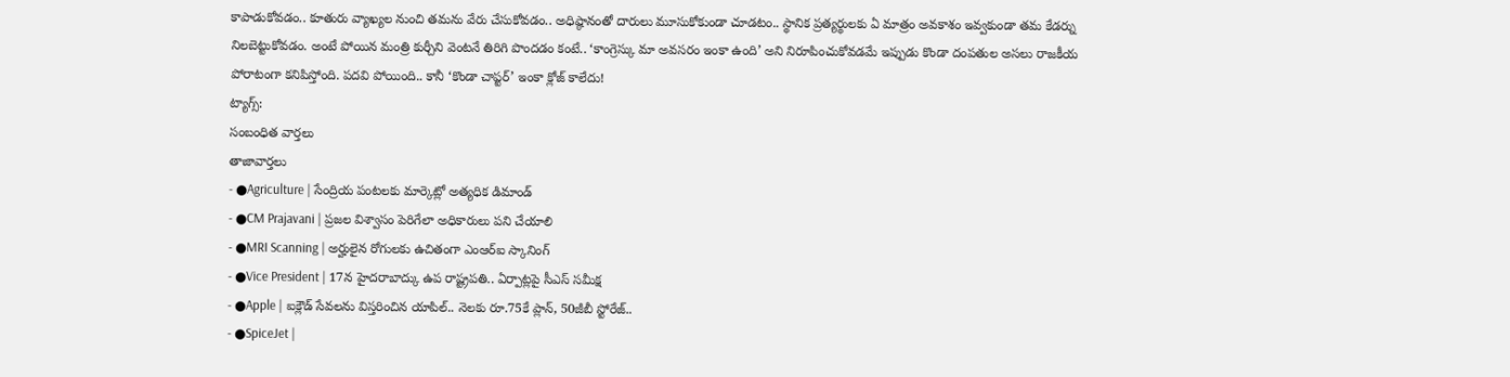కాపాడుకోవడం.. కూతురు వ్యాఖ్యల నుంచి తమను వేరు చేసుకోవడం.. అధిష్ఠానంతో దారులు మూసుకోకుండా చూడటం.. స్థానిక ప్రత్యర్థులకు ఏ మాత్రం అవకాశం ఇవ్వకుండా తమ కేడర్ను నిలబెట్టుకోవడం. అంటే పోయిన మంత్రి కుర్చీని వెంటనే తిరిగి పొందడం కంటే.. ‘కాంగ్రెస్కు మా అవసరం ఇంకా ఉంది’ అని నిరూపించుకోవడమే ఇప్పుడు కొండా దంపతుల అసలు రాజకీయ పోరాటంగా కనిపిస్తోంది. పదవి పోయింది.. కానీ ‘కొండా చాప్టర్’ ఇంకా క్లోజ్ కాలేదు!
ట్యాగ్స్:
సంబంధిత వార్తలు
తాజావార్తలు
- ●Agriculture | సేంద్రియ పంటలకు మార్కెట్లో అత్యధిక డిమాండ్
- ●CM Prajavani | ప్రజల విశ్వాసం పెరిగేలా అధికారులు పని చేయాలి
- ●MRI Scanning | అర్హులైన రోగులకు ఉచితంగా ఎంఆర్ఐ స్కానింగ్
- ●Vice President | 17న హైదరాబాద్కు ఉప రాష్ట్రపతి.. ఏర్పాట్లపై సీఎస్ సమీక్ష
- ●Apple | ఐక్లౌడ్ సేవలను విస్తరించిన యాపిల్.. నెలకు రూ.75కే ప్లాన్, 50జీబీ స్టోరేజ్..
- ●SpiceJet |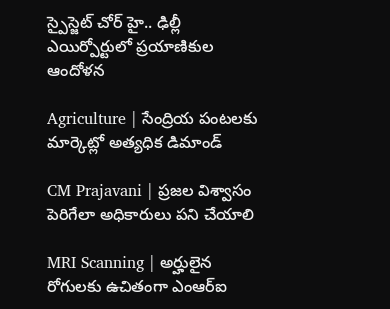స్పైస్జెట్ చోర్ హై.. ఢిల్లీ ఎయిర్పోర్టులో ప్రయాణికుల ఆందోళన

Agriculture | సేంద్రియ పంటలకు మార్కెట్లో అత్యధిక డిమాండ్

CM Prajavani | ప్రజల విశ్వాసం పెరిగేలా అధికారులు పని చేయాలి

MRI Scanning | అర్హులైన రోగులకు ఉచితంగా ఎంఆర్ఐ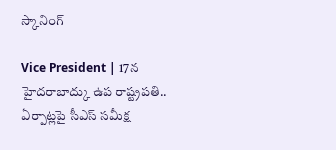స్కానింగ్

Vice President | 17న హైదరాబాద్కు ఉప రాష్ట్రపతి.. ఏర్పాట్లపై సీఎస్ సమీక్ష